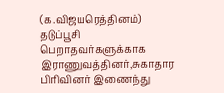(க.விஜயரெத்தினம்)
தடுப்பூசி பெறாதவர்களுக்காக இராணுவத்தினர்,சுகாதார பிரிவினர் இணைந்து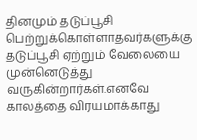தினமும் தடுப்பூசி பெற்றுக்கொள்ளாதவர்களுக்கு தடுப்பூசி ஏற்றும் வேலையை முன்னெடுத்து வருகின்றார்கள்.எனவே காலத்தை விரயமாக்காது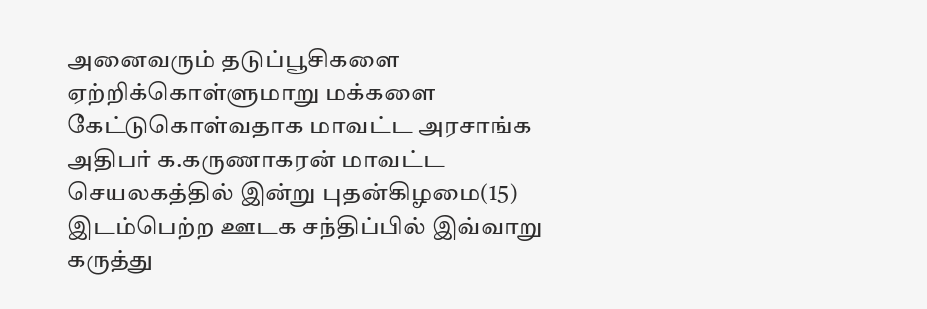அனைவரும் தடுப்பூசிகளை ஏற்றிக்கொள்ளுமாறு மக்களை கேட்டுகொள்வதாக மாவட்ட அரசாங்க அதிபர் க.கருணாகரன் மாவட்ட செயலகத்தில் இன்று புதன்கிழமை(15) இடம்பெற்ற ஊடக சந்திப்பில் இவ்வாறு கருத்து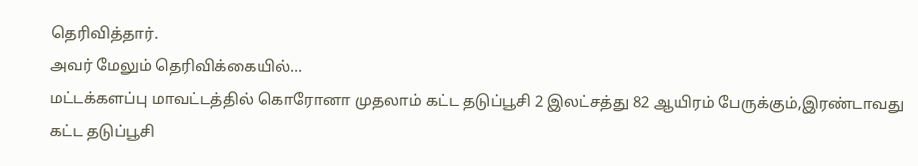தெரிவித்தார்.
அவர் மேலும் தெரிவிக்கையில்...
மட்டக்களப்பு மாவட்டத்தில் கொரோனா முதலாம் கட்ட தடுப்பூசி 2 இலட்சத்து 82 ஆயிரம் பேருக்கும்,இரண்டாவது கட்ட தடுப்பூசி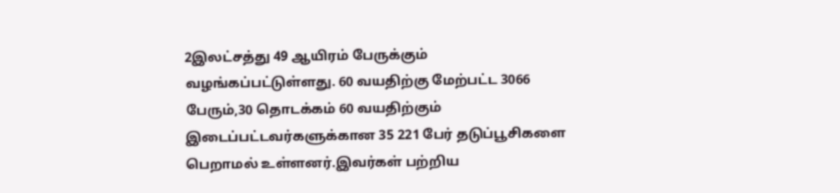2இலட்சத்து 49 ஆயிரம் பேருக்கும் வழங்கப்பட்டுள்ளது. 60 வயதிற்கு மேற்பட்ட 3066 பேரும்,30 தொடக்கம் 60 வயதிற்கும் இடைப்பட்டவர்களுக்கான 35 221 பேர் தடுப்பூசிகளை பெறாமல் உள்ளனர்.இவர்கள் பற்றிய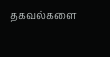தகவல்களை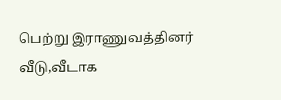பெற்று இராணுவத்தினர் வீடு,வீடாக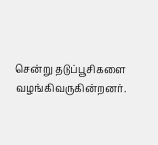சென்று தடுப்பூசிகளை வழங்கிவருகின்றனர்.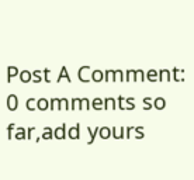Post A Comment:
0 comments so far,add yours